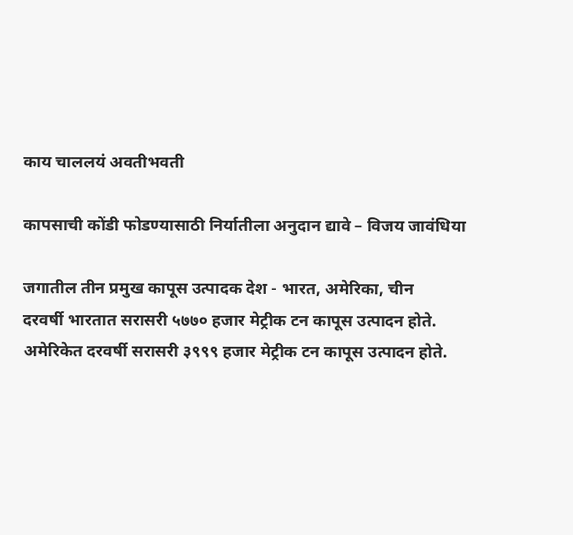काय चाललयं अवतीभवती

कापसाची कोंडी फोडण्यासाठी निर्यातीला अनुदान द्यावे – विजय जावंधिया

जगातील तीन प्रमुख कापूस उत्पादक देश - भारत, अमेरिका, चीन
दरवर्षी भारतात सरासरी ५७७० हजार मेट्रीक टन कापूस उत्पादन होते.
अमेरिकेत दरवर्षी सरासरी ३९९९ हजार मेट्रीक टन कापूस उत्पादन होते.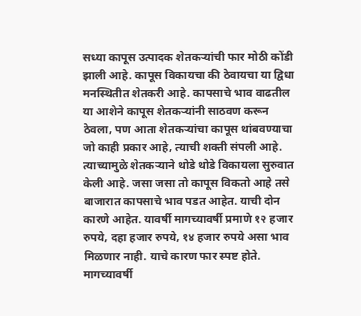सध्या कापूस उत्पादक शेतकऱ्यांची फार मोठी कोंडी झाली आहे. कापूस विकायचा की ठेवायचा या द्विधा मनस्थितीत शेतकरी आहे. कापसाचे भाव वाढतील या आशेने कापूस शेतकऱ्यांनी साठवण करून ठेवला, पण आता शेतकऱ्यांचा कापूस थांबवण्याचा जो काही प्रकार आहे, त्याची शक्ती संपली आहे. त्याच्यामुळे शेतकऱ्याने थोडे थोडे विकायला सुरुवात केली आहे. जसा जसा तो कापूस विकतो आहे तसे बाजारात कापसाचे भाव पडत आहेत. याची दोन कारणे आहेत. यावर्षी मागच्यावर्षी प्रमाणे १२ हजार रुपये, दहा हजार रुपये, १४ हजार रुपये असा भाव मिळणार नाही. याचे कारण फार स्पष्ट होते. मागच्यावर्षी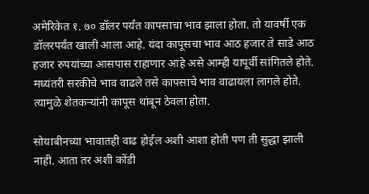अमेरिकेत १. ७० डॉलर पर्यंत कापसाचा भाव झाला होता. तो यावर्षी एक डॉलरपर्यंत खाली आला आहे. यंदा कापूसचा भाव आठ हजार ते साडे आठ हजार रुपयांच्या आसपास राहाणार आहे असे आम्ही यापूर्वी सांगितले होते. मध्यंतरी सरकीचे भाव वाढले तसे कापसाचे भाव वाढायला लागले होते. त्यामुळे शेतकऱ्यांनी कापूस थांबून ठेवला होता.

सोयाबीनच्या भावातही वाढ होईल अशी आशा होती पण ती सुद्धा झाली नाही. आता तर अशी कोंडी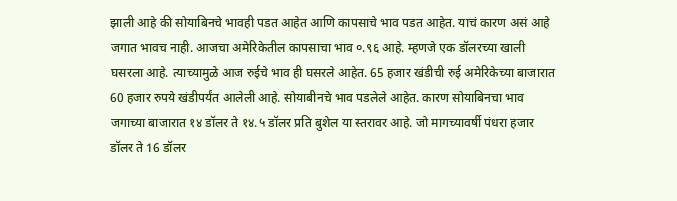झाली आहे की सोयाबिनचे भावही पडत आहेत आणि कापसाचे भाव पडत आहेत. याचं कारण असं आहे जगात भावच नाही. आजचा अमेरिकेतील कापसाचा भाव ०.९६ आहे. म्हणजे एक डॉलरच्या खाली घसरला आहे. त्याच्यामुळे आज रुईचे भाव ही घसरले आहेत. 65 हजार खंडीची रुई अमेरिकेच्या बाजारात 60 हजार रुपये खंडीपर्यंत आलेली आहे. सोयाबीनचे भाव पडलेले आहेत. कारण सोयाबिनचा भाव जगाच्या बाजारात १४ डॉलर ते १४.५ डॉलर प्रति बुशेल या स्तरावर आहे. जो मागच्यावर्षी पंधरा हजार डॉलर ते 16 डॉलर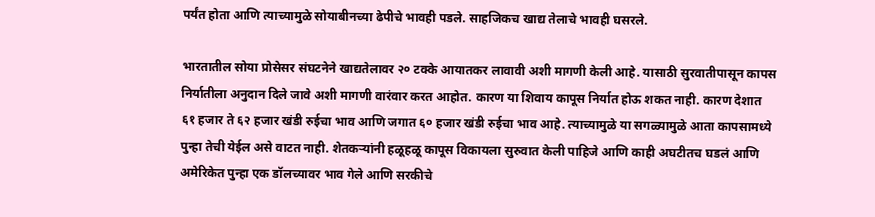पर्यंत होता आणि त्याच्यामुळे सोयाबीनच्या ढेपीचे भावही पडले. साहजिकच खाद्य तेलाचे भावही घसरले.

भारतातील सोया प्रोसेसर संघटनेने खाद्यतेलावर २० टक्के आयातकर लावावी अशी मागणी केली आहे. यासाठी सुरवातीपासून कापस निर्यातीला अनुदान दिले जावे अशी मागणी वारंवार करत आहोत. कारण या शिवाय कापूस निर्यात होऊ शकत नाही. कारण देशात ६१ हजार ते ६२ हजार खंडी रुईचा भाव आणि जगात ६० हजार खंडी रुईचा भाव आहे. त्याच्यामुळे या सगळ्यामुळे आता कापसामध्ये पुन्हा तेची येईल असे वाटत नाही. शेतकऱ्यांनी हळूहळू कापूस विकायला सुरुवात केली पाहिजे आणि काही अघटीतच घडलं आणि अमेरिकेत पुन्हा एक डॉलच्यावर भाव गेले आणि सरकीचे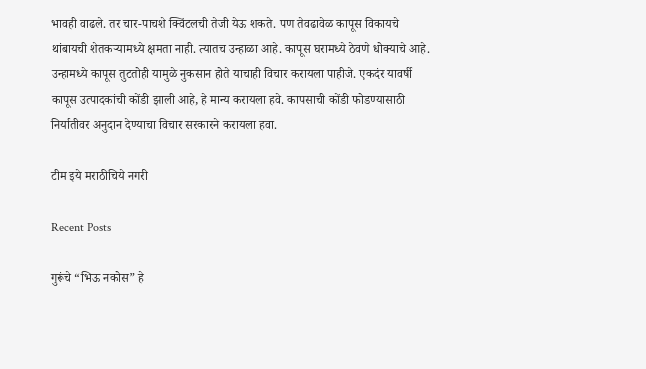भावही वाढले. तर चार-पाचशे क्विंटलची तेजी येऊ शकते. पण तेवढावेळ कापूस विकायचे थांबायची शेतकऱ्यामध्ये क्षमता नाही. त्यातच उन्हाळा आहे. कापूस घरामध्ये ठेवणे धोक्याचे आहे. उन्हामध्ये कापूस तुटतोही यामुळे नुकसान होते याचाही विचार करायला पाहीजे. एकदंर यावर्षी कापूस उत्पादकांची कोंडी झाली आहे, हे मान्य करायला हवे. कापसाची कोंडी फोडण्यासाठी निर्यातीवर अनुदान देण्याचा विचार सरकारने करायला हवा.

टीम इये मराठीचिये नगरी

Recent Posts

गुरूंचे “भिऊ नकोस” हे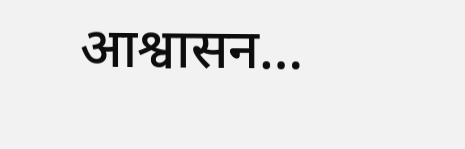आश्वासन…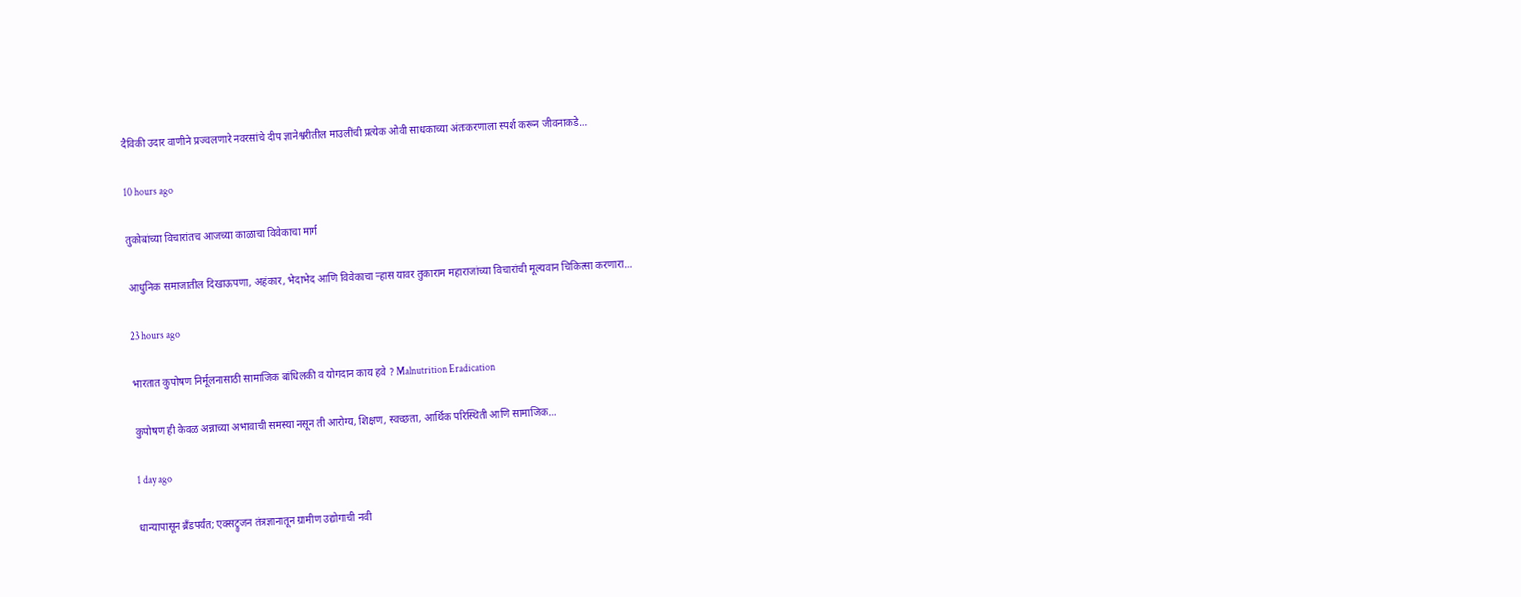दैविकी उदार वाणीने प्रज्वलणारे नवरसांचे दीप ज्ञानेश्वरीतील माउलींची प्रत्येक ओवी साधकाच्या अंतःकरणाला स्पर्श करून जीवनाकडे…

10 hours ago

तुकोबांच्या विचारांतच आजच्या काळाचा विवेकाचा मार्ग

आधुनिक समाजातील दिखाऊपणा, अहंकार, भेदाभेद आणि विवेकाचा ऱ्हास यावर तुकाराम महाराजांच्या विचारांची मूल्यवान चिकित्सा करणारा…

23 hours ago

भारतात कुपोषण निर्मूलनासाठी सामाजिक बांधिलकी व योगदान काय हवे ? Malnutrition Eradication

कुपोषण ही केवळ अन्नाच्या अभावाची समस्या नसून ती आरोग्य, शिक्षण, स्वच्छता, आर्थिक परिस्थिती आणि सामाजिक…

1 day ago

धान्यापासून ब्रँडपर्यंत; एक्सट्रुजन तंत्रज्ञानातून ग्रामीण उद्योगाची नवी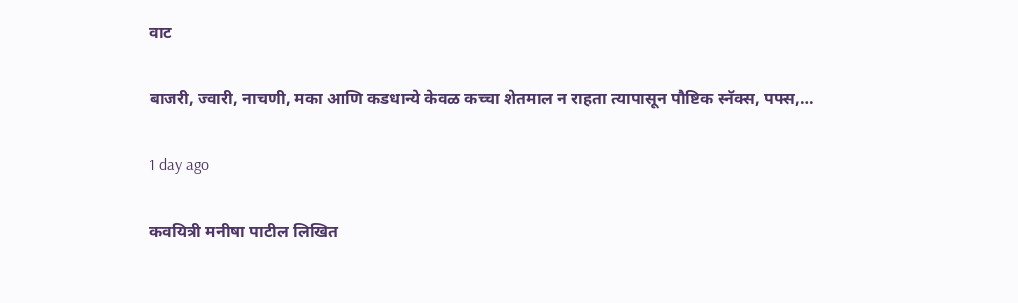वाट

बाजरी, ज्वारी, नाचणी, मका आणि कडधान्ये केवळ कच्चा शेतमाल न राहता त्यापासून पौष्टिक स्नॅक्स, पफ्स,…

1 day ago

कवयित्री मनीषा पाटील लिखित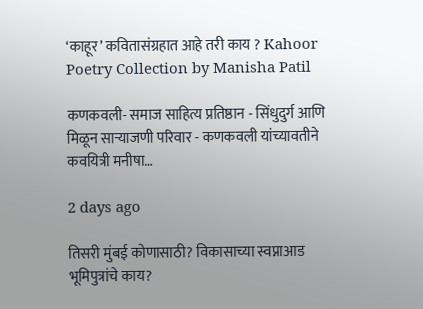‘काहूर’ कवितासंग्रहात आहे तरी काय ? Kahoor Poetry Collection by Manisha Patil

कणकवली- समाज साहित्य प्रतिष्ठान - सिंधुदुर्ग आणि मिळून साऱ्याजणी परिवार - कणकवली यांच्यावतीने कवयित्री मनीषा…

2 days ago

तिसरी मुंबई कोणासाठी? विकासाच्या स्वप्नाआड भूमिपुत्रांचे काय?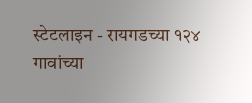स्टेटलाइन - रायगडच्या १२४ गावांच्या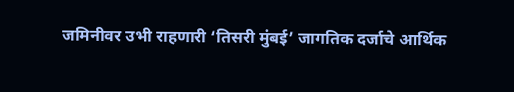जमिनीवर उभी राहणारी ‘तिसरी मुंबई’ जागतिक दर्जाचे आर्थिक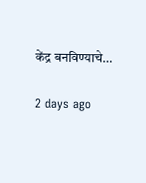केंद्र बनविण्याचे…

2 days ago